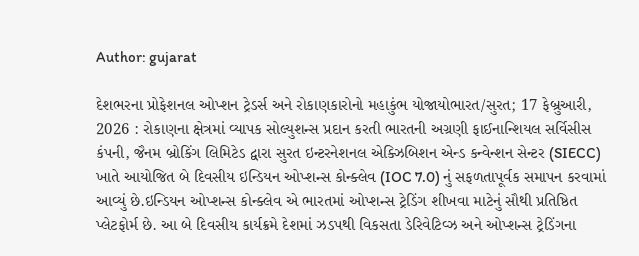Author: gujarat

દેશભરના પ્રોફેશનલ ઓપ્શન ટ્રેડર્સ અને રોકાણકારોનો મહાકુંભ યોજાયોભારત/સુરત; 17 ફેબ્રુઆરી, 2026 : રોકાણના ક્ષેત્રમાં વ્યાપક સોલ્યુશન્સ પ્રદાન કરતી ભારતની અગ્રણી ફાઈનાન્શિયલ સર્વિસીસ કંપની, જૈનમ બ્રોકિંગ લિમિટેડ દ્વારા સુરત ઇન્ટરનેશનલ એક્ઝિબિશન એન્ડ કન્વેન્શન સેન્ટર (SIECC) ખાતે આયોજિત બે દિવસીય ઇન્ડિયન ઓપ્શન્સ કોન્ક્લેવ (IOC 7.0) નું સફળતાપૂર્વક સમાપન કરવામાં આવ્યું છે.ઇન્ડિયન ઓપ્શન્સ કોન્ક્લેવ એ ભારતમાં ઓપ્શન્સ ટ્રેડિંગ શીખવા માટેનું સૌથી પ્રતિષ્ઠિત પ્લેટફોર્મ છે. આ બે દિવસીય કાર્યક્રમે દેશમાં ઝડપથી વિકસતા ડેરિવેટિવ્ઝ અને ઓપ્શન્સ ટ્રેડિંગના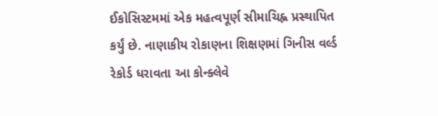ઈકોસિસ્ટમમાં એક મહત્વપૂર્ણ સીમાચિહ્ન પ્રસ્થાપિત કર્યું છે. નાણાકીય રોકાણના શિક્ષણમાં ગિનીસ વર્લ્ડ રેકોર્ડ ધરાવતા આ કોન્ક્લેવે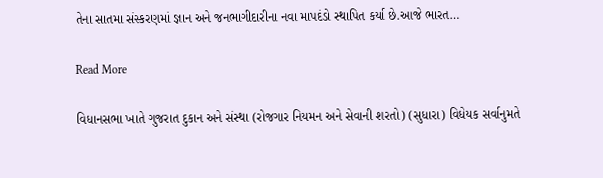તેના સાતમા સંસ્કરણમાં જ્ઞાન અને જનભાગીદારીના નવા માપદંડો સ્થાપિત કર્યા છે.આજે ભારત…

Read More

વિધાનસભા ખાતે ગુજરાત દુકાન અને સંસ્થા (રોજગાર નિયમન અને સેવાની શરતો) (સુધારા) વિધેયક સર્વાનુમતે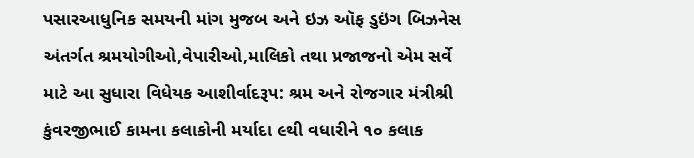પસારઆધુનિક સમયની માંગ મુજબ અને ઇઝ ઑફ ડુઇંગ બિઝનેસ અંતર્ગત શ્રમયોગીઓ,વેપારીઓ,માલિકો તથા પ્રજાજનો એમ સર્વે માટે આ સુધારા વિધેયક આશીર્વાદરૂપ: શ્રમ અને રોજગાર મંત્રીશ્રી કુંવરજીભાઈ કામના કલાકોની મર્યાદા ૯થી વધારીને ૧૦ કલાક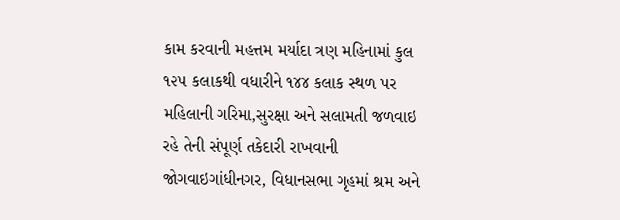કામ કરવાની મહત્તમ મર્યાદા ત્રણ મહિનામાં કુલ ૧૨૫ કલાકથી વધારીને ૧૪૪ કલાક સ્થળ પર મહિલાની ગરિમા,સુરક્ષા અને સલામતી જળવાઇ રહે તેની સંપૂર્ણ તકેદારી રાખવાની જોગવાઇગાંધીનગર, વિધાનસભા ગૃહમાં શ્રમ અને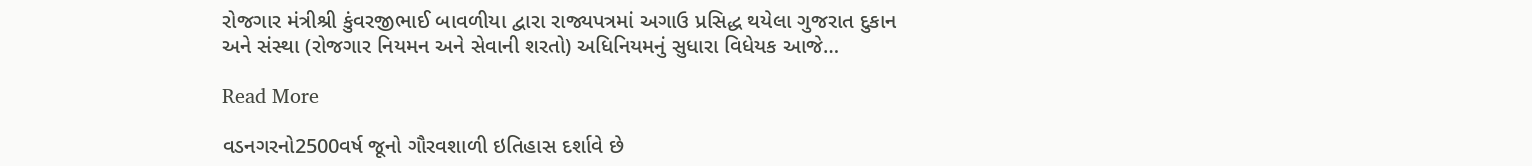રોજગાર મંત્રીશ્રી કુંવરજીભાઈ બાવળીયા દ્વારા રાજ્યપત્રમાં અગાઉ પ્રસિદ્ધ થયેલા ગુજરાત દુકાન અને સંસ્થા (રોજગાર નિયમન અને સેવાની શરતો) અધિનિયમનું સુધારા વિધેયક આજે…

Read More

વડનગરનો2500વર્ષ જૂનો ગૌરવશાળી ઇતિહાસ દર્શાવે છે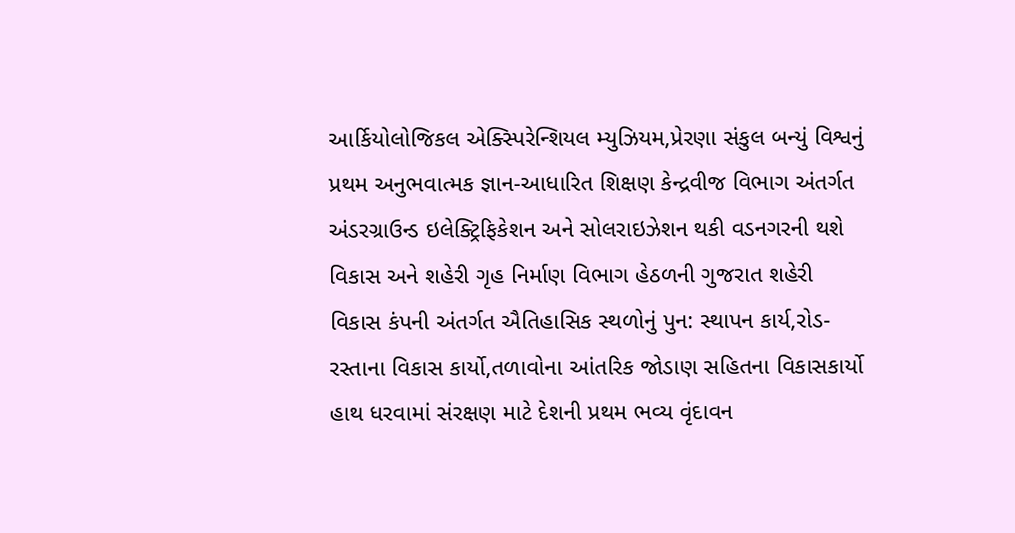આર્કિયોલોજિકલ એક્સ્પિરેન્શિયલ મ્યુઝિયમ,પ્રેરણા સંકુલ બન્યું વિશ્વનું પ્રથમ અનુભવાત્મક જ્ઞાન-આધારિત શિક્ષણ કેન્દ્રવીજ વિભાગ અંતર્ગત અંડરગ્રાઉન્ડ ઇલેક્ટ્રિફિકેશન અને સોલરાઇઝેશન થકી વડનગરની થશે વિકાસ અને શહેરી ગૃહ નિર્માણ વિભાગ હેઠળની ગુજરાત શહેરી વિકાસ કંપની અંતર્ગત ઐતિહાસિક સ્થળોનું પુન: સ્થાપન કાર્ય,રોડ-રસ્તાના વિકાસ કાર્યો,તળાવોના આંતરિક જોડાણ સહિતના વિકાસકાર્યો હાથ ધરવામાં સંરક્ષણ માટે દેશની પ્રથમ ભવ્ય વૃંદાવન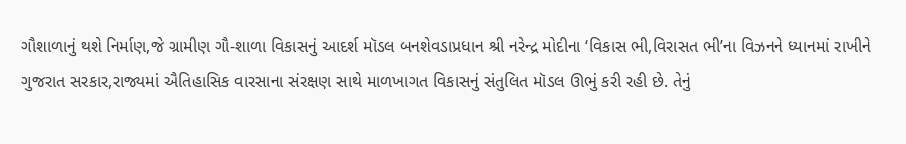ગૌશાળાનું થશે નિર્માણ,જે ગ્રામીણ ગૌ-શાળા વિકાસનું આદર્શ મૉડલ બનશેવડાપ્રધાન શ્રી નરેન્દ્ર મોદીના ‘વિકાસ ભી,વિરાસત ભી’ના વિઝનને ધ્યાનમાં રાખીને ગુજરાત સરકાર,રાજ્યમાં ઐતિહાસિક વારસાના સંરક્ષણ સાથે માળખાગત વિકાસનું સંતુલિત મૉડલ ઊભું કરી રહી છે. તેનું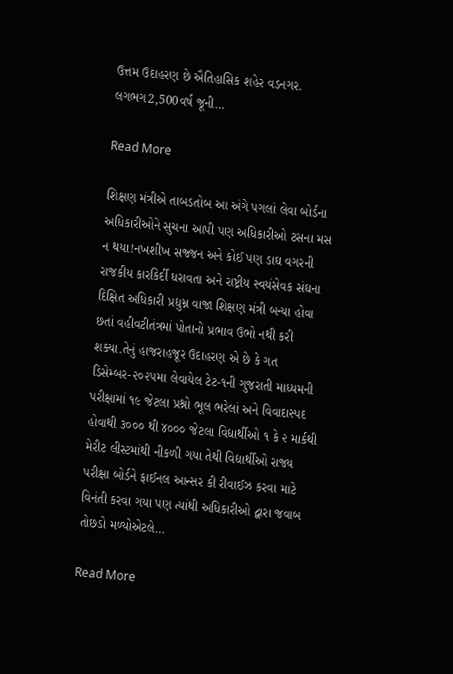ઉત્તમ ઉદાહરણ છે ઐતિહાસિક શહેર વડનગર. લગભગ2,500વર્ષ જૂની…

Read More

શિક્ષણ મંત્રીએ તાબડતોબ આ અંગે પગલાં લેવા બોર્ડના અધિકારીઓને સુચના આપી પણ અધિકારીઓ ટસના મસ ન થયા!નખશીખ સજ્જન અને કોઈ પણ ડાઘ વગરની રાજકીય કારકિર્દી ધરાવતા અને રાષ્ટ્રીય સ્વયંસેવક સંઘના દિક્ષિત અધિકારી પ્રદ્યુમ્ન વાજા શિક્ષણ મંત્રી બન્યા હોવા છતાં વહીવટીતંત્રમાં પોતાનો પ્રભાવ ઉભો નથી કરી શક્યા.તેનું હાજરાહજૂર ઉદાહરણ એ છે કે ગત ડિસેમ્બર-૨૦૨૫મા લેવાયેલ ટેટ-૧ની ગુજરાતી માધ્યમની પરીક્ષામાં ૧૯ જેટલા પ્રશ્નો ભૂલ ભરેલાં અને વિવાદાસ્પદ હોવાથી ૩૦૦૦ થી ૪૦૦૦ જેટલા વિદ્યાર્થીઓ ૧ કે ૨ માર્કથી મેરીટ લીસ્ટમાંથી નીકળી ગયા તેથી વિદ્યાર્થીઓ રાજ્ય પરીક્ષા બોર્ડને ફાઈનલ આન્સર કી રીવાઈઝ કરવા માટે વિનંતી કરવા ગયા પણ ત્યાંથી અધિકારીઓ દ્વારા જવાબ તોછડો મળ્યોએટલે…

Read More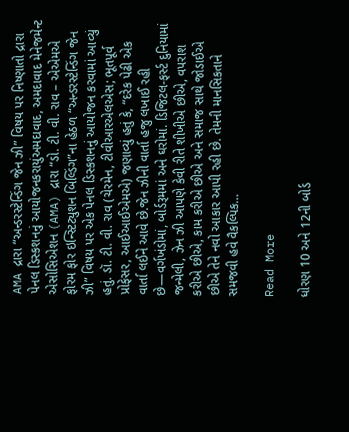AMA દ્રારા “અન્ડરસ્ટેન્ડિંગ જેન ઝી” વિષય પર નિષ્ણાતો દ્રારા પેનલ ડિસ્કશનનું આયોજનકરાયુંઅમદાવાદ, અમદાવાદ મેનેજમેન્ટ એસોસિએશન (AMA) દ્રારા “ડો. ટી. વી. રાવ – એએમએ ફોરમ ફોર ઇન્સ્ટિટ્યુશન બિલ્ડિંગ”ના હેઠળ “અન્ડરસ્ટેન્ડિંગ જેન ઝી” વિષય પર એક પેનલ ડિસ્કશનનું આયોજન કરવામાં આવ્યું હતું. ડૉ. ટી. વી. રાવ (ચેરમેન, ટીવીઆરએલએસ; ભૂતપૂર્વ પ્રોફેસર, આઈઆઈએમએ) જણાવ્યું હતું કે, “દરેક પેઢી એક વાર્તા લઈને આવે છે.જેન ઝીની વાર્તા હજુ લખાઈ રહી છે—વર્ગખંડોમાં, બોર્ડરૂમમાં અને ઘરોમાં. ડિજિટલ-ફર્સ્ટ દુનિયામાં જન્મેલી, ઝેન ઝી આપણે કેવી રીતે શીખીએ છીએ, વપરાશ કરીએ છીએ, કામ કરીએ છીએ અને સમાજ સાથે જોડાઈએ છીએ તેને નવો આકાર આપી રહી છે. તેમની માનસિકતાને સમજવી હવે વૈકલ્પિક…

Read More

ધોરણ 10 અને 12ની બોર્ડ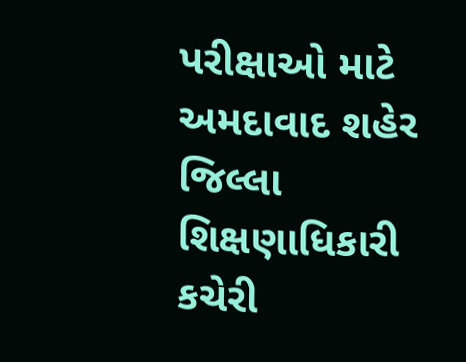પરીક્ષાઓ માટે અમદાવાદ શહેર જિલ્લા શિક્ષણાધિકારી કચેરી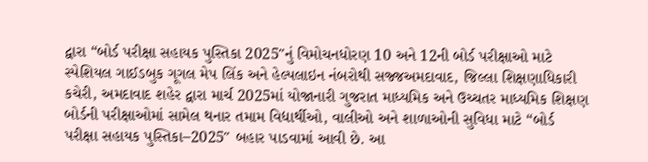દ્વારા “બોર્ડ પરીક્ષા સહાયક પુસ્તિકા 2025″નું વિમોચનધોરણ 10 અને 12ની બોર્ડ પરીક્ષાઓ માટે સ્પેશિયલ ગાઈડબુક ગૂગલ મેપ લિંક અને હેલ્પલાઇન નંબરોથી સજ્જઅમદાવાદ, જિલ્લા શિક્ષણાધિકારી કચેરી, અમદાવાદ શહેર દ્વારા માર્ચ 2025માં યોજાનારી ગુજરાત માધ્યમિક અને ઉચ્ચતર માધ્યમિક શિક્ષણ બોર્ડની પરીક્ષાઓમાં સામેલ થનાર તમામ વિદ્યાર્થીઓ, વાલીઓ અને શાળાઓની સુવિધા માટે “બોર્ડ પરીક્ષા સહાયક પુસ્તિકા–2025″ બહાર પાડવામાં આવી છે. આ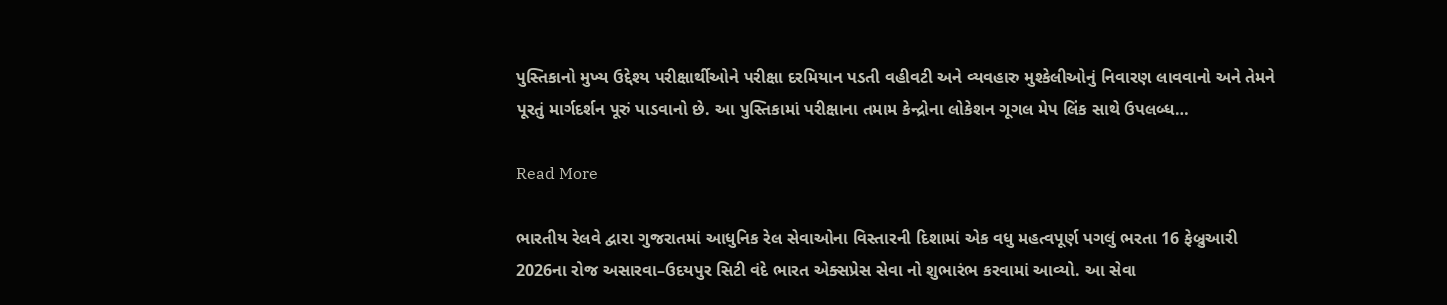પુસ્તિકાનો મુખ્ય ઉદ્દેશ્ય પરીક્ષાર્થીઓને પરીક્ષા દરમિયાન પડતી વહીવટી અને વ્યવહારુ મુશ્કેલીઓનું નિવારણ લાવવાનો અને તેમને પૂરતું માર્ગદર્શન પૂરું પાડવાનો છે. આ પુસ્તિકામાં પરીક્ષાના તમામ કેન્દ્રોના લોકેશન ગૂગલ મેપ લિંક સાથે ઉપલબ્ધ…

Read More

ભારતીય રેલવે દ્વારા ગુજરાતમાં આધુનિક રેલ સેવાઓના વિસ્તારની દિશામાં એક વધુ મહત્વપૂર્ણ પગલું ભરતા 16 ફેબ્રુઆરી 2026ના રોજ અસારવા–ઉદયપુર સિટી વંદે ભારત એક્સપ્રેસ સેવા નો શુભારંભ કરવામાં આવ્યો. આ સેવા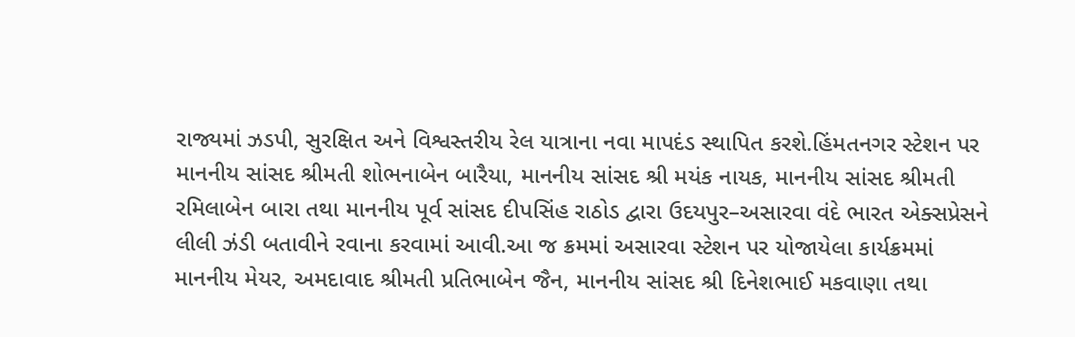રાજ્યમાં ઝડપી, સુરક્ષિત અને વિશ્વસ્તરીય રેલ યાત્રાના નવા માપદંડ સ્થાપિત કરશે.હિંમતનગર સ્ટેશન પર માનનીય સાંસદ શ્રીમતી શોભનાબેન બારૈયા, માનનીય સાંસદ શ્રી મયંક નાયક, માનનીય સાંસદ શ્રીમતી રમિલાબેન બારા તથા માનનીય પૂર્વ સાંસદ દીપસિંહ રાઠોડ દ્વારા ઉદયપુર–અસારવા વંદે ભારત એક્સપ્રેસને લીલી ઝંડી બતાવીને રવાના કરવામાં આવી.આ જ ક્રમમાં અસારવા સ્ટેશન પર યોજાયેલા કાર્યક્રમમાં માનનીય મેયર, અમદાવાદ શ્રીમતી પ્રતિભાબેન જૈન, માનનીય સાંસદ શ્રી દિનેશભાઈ મકવાણા તથા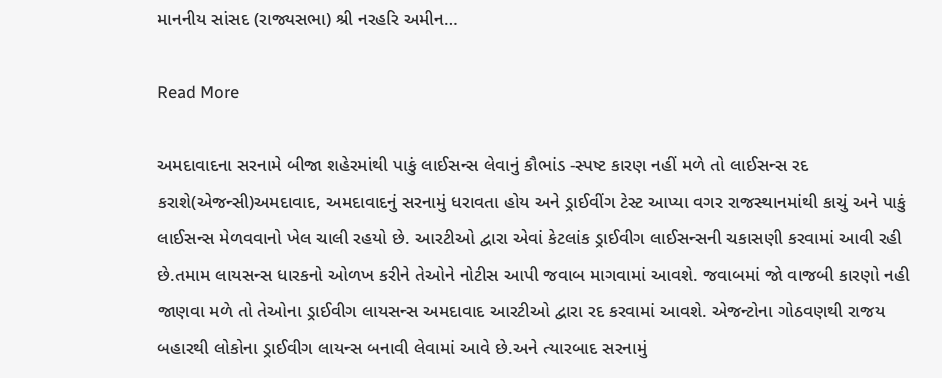માનનીય સાંસદ (રાજ્યસભા) શ્રી નરહરિ અમીન…

Read More

અમદાવાદના સરનામે બીજા શહેરમાંથી પાકું લાઈસન્સ લેવાનું કૌભાંડ -સ્પષ્ટ કારણ નહીં મળે તો લાઈસન્સ રદ કરાશે(એજન્સી)અમદાવાદ, અમદાવાદનું સરનામું ધરાવતા હોય અને ડ્રાઈવીંગ ટેસ્ટ આપ્યા વગર રાજસ્થાનમાંથી કાચું અને પાકું લાઈસન્સ મેળવવાનો ખેલ ચાલી રહયો છે. આરટીઓ દ્વારા એવાં કેટલાંક ડ્રાઈવીગ લાઈસન્સની ચકાસણી કરવામાં આવી રહી છે.તમામ લાયસન્સ ધારકનો ઓળખ કરીને તેઓને નોટીસ આપી જવાબ માગવામાં આવશે. જવાબમાં જો વાજબી કારણો નહી જાણવા મળે તો તેઓના ડ્રાઈવીગ લાયસન્સ અમદાવાદ આરટીઓ દ્વારા રદ કરવામાં આવશે. એજન્ટોના ગોઠવણથી રાજય બહારથી લોકોના ડ્રાઈવીગ લાયન્સ બનાવી લેવામાં આવે છે.અને ત્યારબાદ સરનામું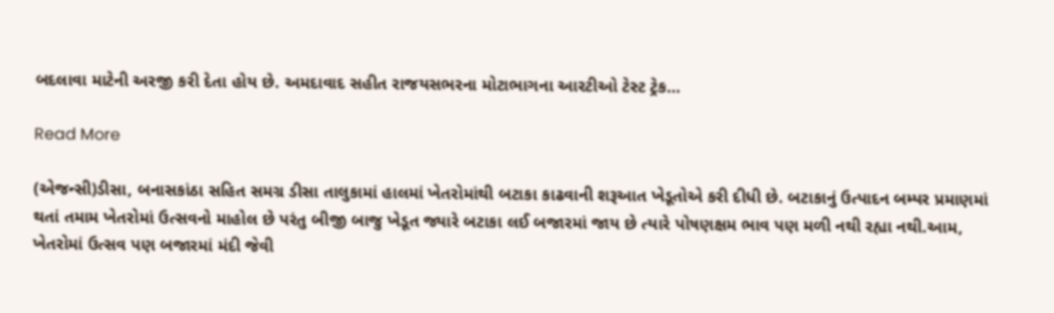બદલાવા માટેની અરજી કરી દેતા હોય છે. અમદાવાદ સહીત રાજયસભરના મોટાભાગના આરટીઓ ટેસ્ટ ટ્રેક…

Read More

(એજન્સી)ડીસા, બનાસકાંઠા સહિત સમગ્ર ડીસા તાલુકામાં હાલમાં ખેતરોમાંથી બટાકા કાઢવાની શરૂઆત ખેડૂતોએ કરી દીધી છે. બટાકાનું ઉત્પાદન બમ્પર પ્રમાણમાં થતાં તમામ ખેતરોમાં ઉત્સવનો માહોલ છે પરંતુ બીજી બાજુ ખેડૂત જ્યારે બટાકા લઈ બજારમાં જાય છે ત્યારે પોષણક્ષમ ભાવ પણ મળી નથી રહ્યા નથી.આમ, ખેતરોમાં ઉત્સવ પણ બજારમાં મંદી જેવી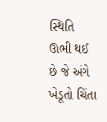સ્થિતિ ઊભી થઈ છે જે અંગે ખેડૂતો ચિંતા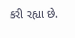કરી રહ્યા છે.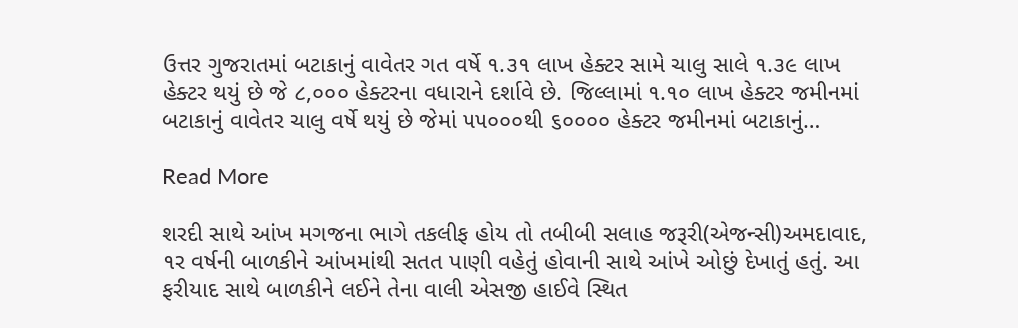ઉત્તર ગુજરાતમાં બટાકાનું વાવેતર ગત વર્ષે ૧.૩૧ લાખ હેક્ટર સામે ચાલુ સાલે ૧.૩૯ લાખ હેક્ટર થયું છે જે ૮,૦૦૦ હેક્ટરના વધારાને દર્શાવે છે. જિલ્લામાં ૧.૧૦ લાખ હેક્ટર જમીનમાં બટાકાનું વાવેતર ચાલુ વર્ષે થયું છે જેમાં ૫૫૦૦૦થી ૬૦૦૦૦ હેક્ટર જમીનમાં બટાકાનું…

Read More

શરદી સાથે આંખ મગજના ભાગે તકલીફ હોય તો તબીબી સલાહ જરૂરી(એજન્સી)અમદાવાદ, ૧ર વર્ષની બાળકીને આંખમાંથી સતત પાણી વહેતું હોવાની સાથે આંખે ઓછું દેખાતું હતું. આ ફરીયાદ સાથે બાળકીને લઈને તેના વાલી એસજી હાઈવે સ્થિત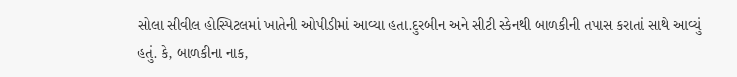સોલા સીવીલ હોસ્પિટલમાં ખાતેની ઓપીડીમાં આવ્યા હતા.દુરબીન અને સીટી સ્કેનથી બાળકીની તપાસ કરાતાં સાથે આવ્યું હતું. કે, બાળકીના નાક,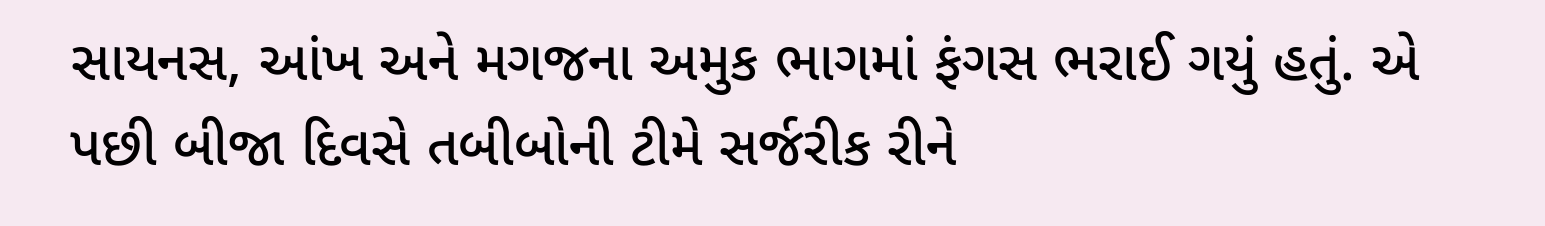સાયનસ, આંખ અને મગજના અમુક ભાગમાં ફંગસ ભરાઈ ગયું હતું. એ પછી બીજા દિવસે તબીબોની ટીમે સર્જરીક રીને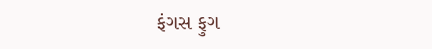ફંગસ ફુગ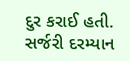દુર કરાઈ હતી. સર્જરી દરમ્યાન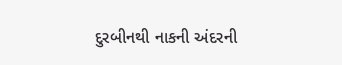દુરબીનથી નાકની અંદરની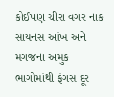કોઈપણ ચીરા વગર નાક સાયનસ આંખ અને મગજના અમુક ભાગોમાંથી ફંગસ દૂર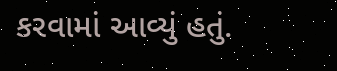કરવામાં આવ્યું હતું.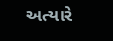અત્યારે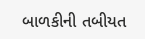બાળકીની તબીયત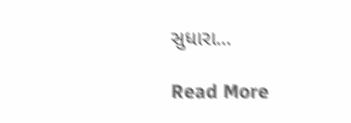સુધારા…

Read More